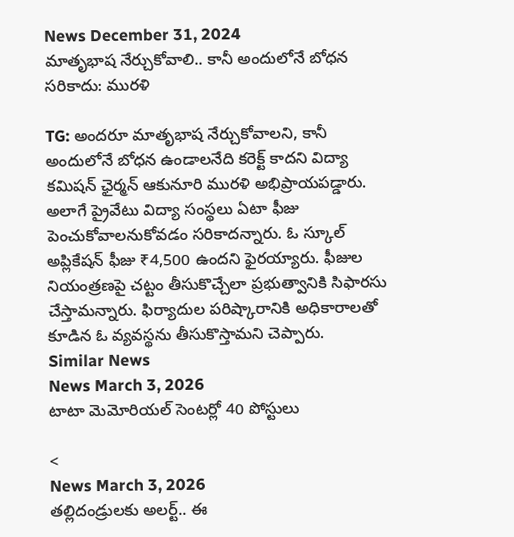News December 31, 2024
మాతృభాష నేర్చుకోవాలి.. కానీ అందులోనే బోధన సరికాదు: మురళి

TG: అందరూ మాతృభాష నేర్చుకోవాలని, కానీ అందులోనే బోధన ఉండాలనేది కరెక్ట్ కాదని విద్యా కమిషన్ ఛైర్మన్ ఆకునూరి మురళి అభిప్రాయపడ్డారు. అలాగే ప్రైవేటు విద్యా సంస్థలు ఏటా ఫీజు పెంచుకోవాలనుకోవడం సరికాదన్నారు. ఓ స్కూల్ అప్లికేషన్ ఫీజు ₹4,500 ఉందని ఫైరయ్యారు. ఫీజుల నియంత్రణపై చట్టం తీసుకొచ్చేలా ప్రభుత్వానికి సిఫారసు చేస్తామన్నారు. ఫిర్యాదుల పరిష్కారానికి అధికారాలతో కూడిన ఓ వ్యవస్థను తీసుకొస్తామని చెప్పారు.
Similar News
News March 3, 2026
టాటా మెమోరియల్ సెంటర్లో 40 పోస్టులు

<
News March 3, 2026
తల్లిదండ్రులకు అలర్ట్.. ఈ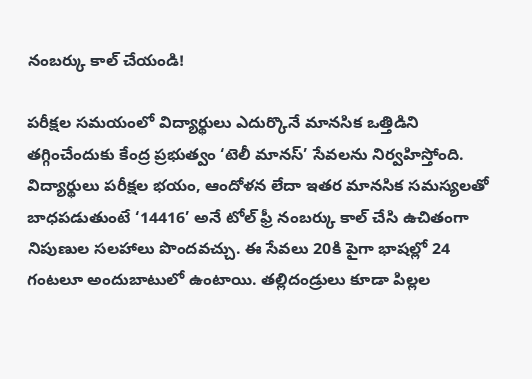నంబర్కు కాల్ చేయండి!

పరీక్షల సమయంలో విద్యార్థులు ఎదుర్కొనే మానసిక ఒత్తిడిని తగ్గించేందుకు కేంద్ర ప్రభుత్వం ‘టెలీ మానస్’ సేవలను నిర్వహిస్తోంది. విద్యార్థులు పరీక్షల భయం, ఆందోళన లేదా ఇతర మానసిక సమస్యలతో బాధపడుతుంటే ‘14416’ అనే టోల్ ఫ్రీ నంబర్కు కాల్ చేసి ఉచితంగా నిపుణుల సలహాలు పొందవచ్చు. ఈ సేవలు 20కి పైగా భాషల్లో 24 గంటలూ అందుబాటులో ఉంటాయి. తల్లిదండ్రులు కూడా పిల్లల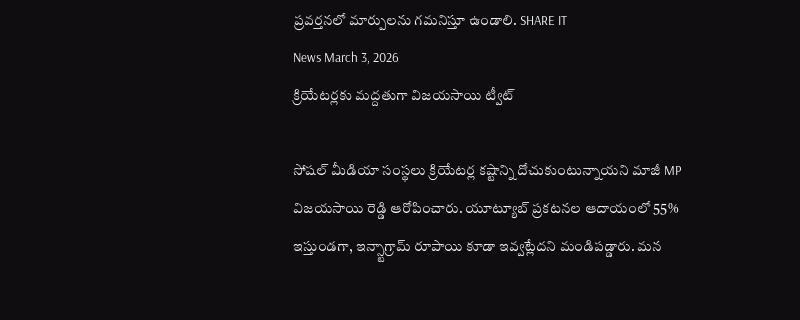ప్రవర్తనలో మార్పులను గమనిస్తూ ఉండాలి. SHARE IT
News March 3, 2026
క్రియేటర్లకు మద్దతుగా విజయసాయి ట్వీట్

సోషల్ మీడియా సంస్థలు క్రియేటర్ల కష్టాన్ని దోచుకుంటున్నాయని మాజీ MP విజయసాయి రెడ్డి ఆరోపించారు. యూట్యూబ్ ప్రకటనల ఆదాయంలో 55% ఇస్తుండగా, ఇన్స్టాగ్రామ్ రూపాయి కూడా ఇవ్వట్లేదని మండిపడ్డారు. మన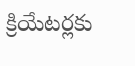క్రియేటర్లకు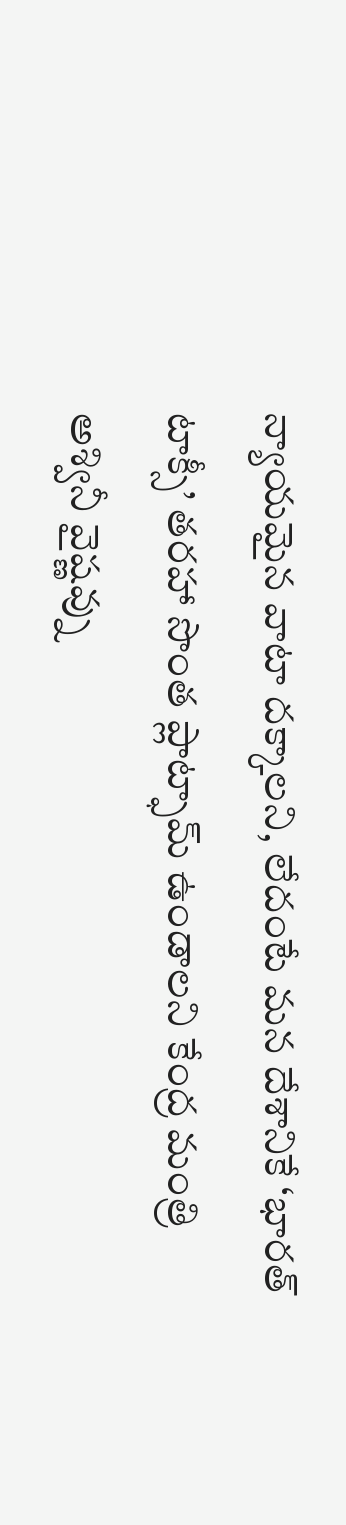న్యాయమైన వాటా దక్కాలని, లేదంటే మన దేశానికే ‘భారత్ టాక్సీ’ తరహా సొంత ప్లాట్ఫామ్ ఉండాలని కేంద్ర మంత్రి అశ్వినీ వైష్ణవ్ను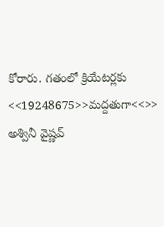కోరారు. గతంలో క్రియేటర్లకు <<19248675>>మద్దతుగా<<>> అశ్వినీ వైష్ణవ్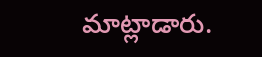మాట్లాడారు.